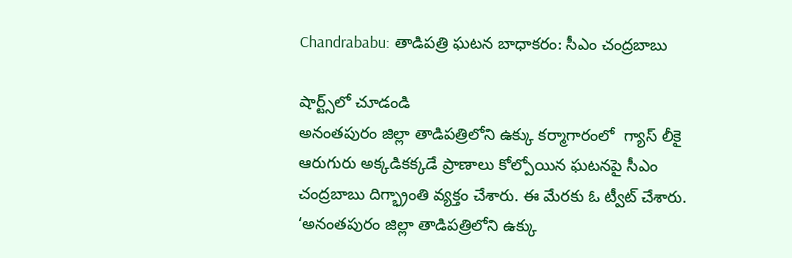Chandrababu: తాడిపత్రి ఘటన బాధాకరం: సీఎం చంద్రబాబు

షార్ట్స్‌లో చూడండి
అనంతపురం జిల్లా తాడిపత్రిలోని ఉక్కు కర్మాగారంలో  గ్యాస్‌ లీకై ఆరుగురు అక్కడికక్కడే ప్రాణాలు కోల్పోయిన ఘటనపై సీఎం చంద్రబాబు దిగ్భ్రాంతి వ్యక్తం చేశారు. ఈ మేరకు ఓ ట్వీట్ చేశారు. ‘అనంతపురం జిల్లా తాడిపత్రిలోని ఉక్కు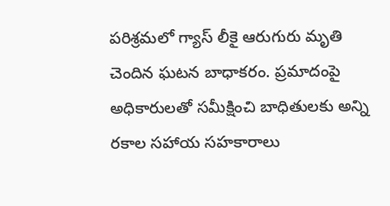పరిశ్రమలో గ్యాస్‌ లీకై ఆరుగురు మృతి చెందిన ఘటన బాధాకరం. ప్రమాదంపై అధికారులతో సమీక్షించి బాధితులకు అన్ని రకాల సహాయ సహకారాలు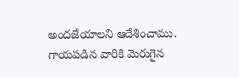అందజేయాలని ఆదేశించాము. గాయపడిన వారికి మెరుగైన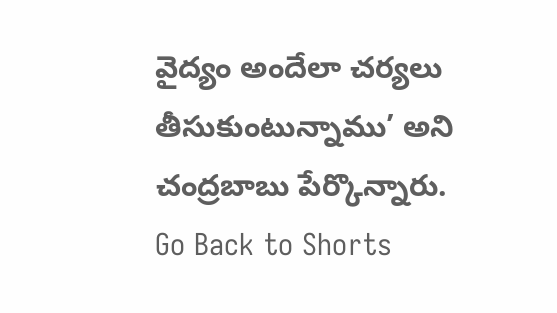వైద్యం అందేలా చర్యలు తీసుకుంటున్నాము’ అని చంద్రబాబు పేర్కొన్నారు.
Go Back to Shorts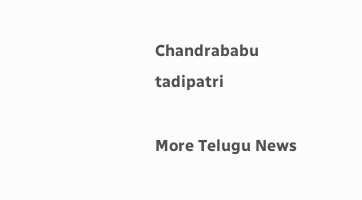Chandrababu
tadipatri

More Telugu News